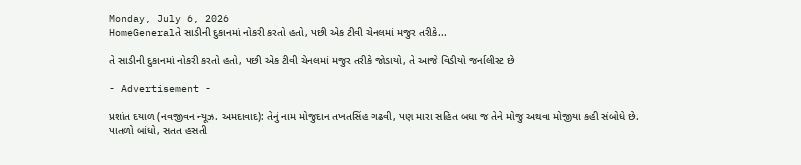Monday, July 6, 2026
HomeGeneralતે સાડીની દુકાનમાં નોકરી કરતો હતો, પછી એક ટીવી ચેનલમાં મજુર તરીકે...

તે સાડીની દુકાનમાં નોકરી કરતો હતો, પછી એક ટીવી ચેનલમાં મજુર તરીકે જોડાયો, તે આજે વિડીયો જર્નાલીસ્ટ છે

- Advertisement -

પ્રશાંત દયાળ (નવજીવન ન્યૂઝ. અમદાવાદ): તેનું નામ મોજુદાન તખતસિંહ ગઢવી, પણ મારા સહિત બધા જ તેને મોજુ અથવા મોજીયા કહી સંબોધે છે. પાતળો બાંધો, સતત હસતી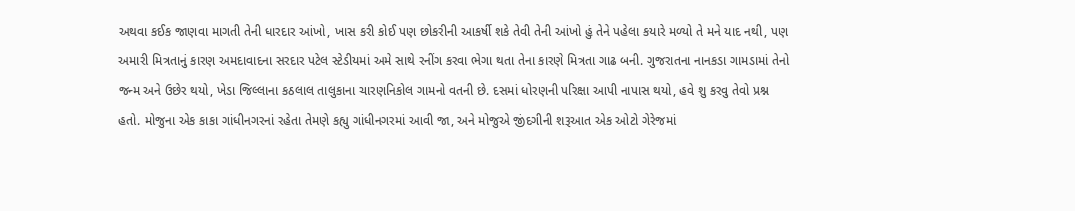અથવા કઈક જાણવા માગતી તેની ધારદાર આંખો, ખાસ કરી કોઈ પણ છોકરીની આકર્ષી શકે તેવી તેની આંખો હું તેને પહેલા કયારે મળ્યો તે મને યાદ નથી, પણ અમારી મિત્રતાનું કારણ અમદાવાદના સરદાર પટેલ સ્ટેડીયમાં અમે સાથે રનીંગ કરવા ભેગા થતા તેના કારણે મિત્રતા ગાઢ બની. ગુજરાતના નાનકડા ગામડામાં તેનો જન્મ અને ઉછેર થયો, ખેડા જિલ્લાના કઠલાલ તાલુકાના ચારણનિકોલ ગામનો વતની છે. દસમાં ધોરણની પરિક્ષા આપી નાપાસ થયો, હવે શુ કરવુ તેવો પ્રશ્ન હતો. મોજુના એક કાકા ગાંધીનગરનાં રહેતા તેમણે કહ્યુ ગાંધીનગરમાં આવી જા, અને મોજુએ જીંદગીની શરૂઆત એક ઓટો ગેરેજમાં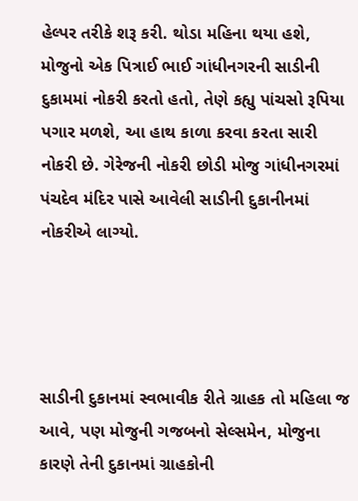હેલ્પર તરીકે શરૂ કરી. થોડા મહિના થયા હશે, મોજુનો એક પિત્રાઈ ભાઈ ગાંધીનગરની સાડીની દુકામમાં નોકરી કરતો હતો, તેણે કહ્યુ પાંચસો રૂપિયા પગાર મળશે, આ હાથ કાળા કરવા કરતા સારી નોકરી છે. ગેરેજની નોકરી છોડી મોજુ ગાંધીનગરમાં પંચદેવ મંદિર પાસે આવેલી સાડીની દુકાનીનમાં નોકરીએ લાગ્યો.




સાડીની દુકાનમાં સ્વભાવીક રીતે ગ્રાહક તો મહિલા જ આવે, પણ મોજુની ગજબનો સેલ્સમેન, મોજુના કારણે તેની દુકાનમાં ગ્રાહકોની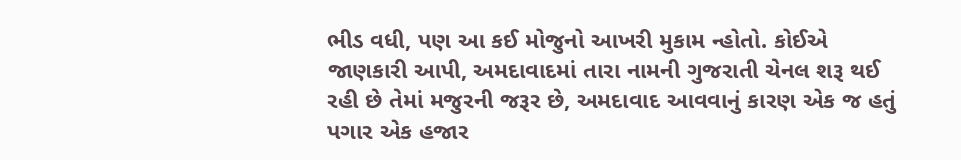ભીડ વધી, પણ આ કઈ મોજુનો આખરી મુકામ ન્હોતો. કોઈએ જાણકારી આપી, અમદાવાદમાં તારા નામની ગુજરાતી ચેનલ શરૂ થઈ રહી છે તેમાં મજુરની જરૂર છે, અમદાવાદ આવવાનું કારણ એક જ હતું પગાર એક હજાર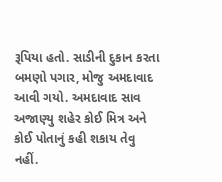રૂપિયા હતો. સાડીની દુકાન કરતા બમણો પગાર, મોજુ અમદાવાદ આવી ગયો. અમદાવાદ સાવ અજાણ્યુ શહેર કોઈ મિત્ર અને કોઈ પોતાનું કહી શકાય તેવુ નહીં.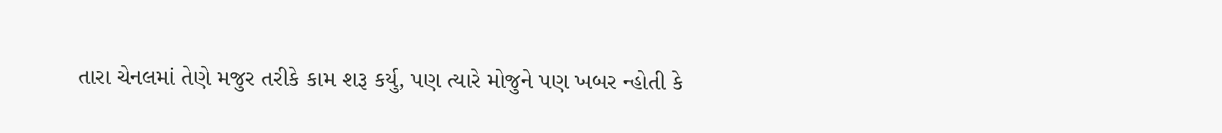તારા ચેનલમાં તેણે મજુર તરીકે કામ શરૂ કર્યુ, પણ ત્યારે મોજુને પણ ખબર ન્હોતી કે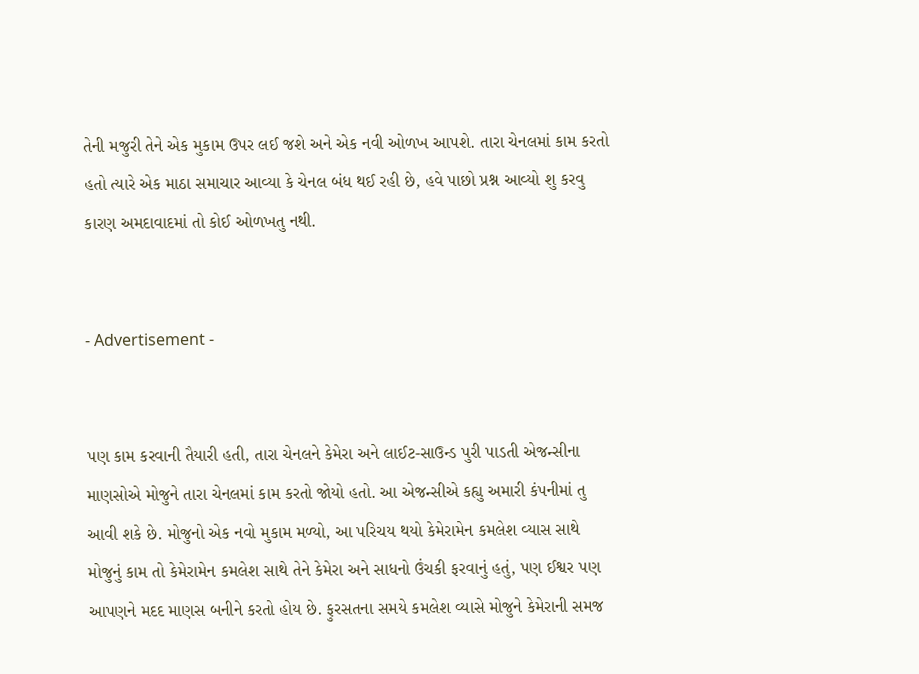તેની મજુરી તેને એક મુકામ ઉપર લઈ જશે અને એક નવી ઓળખ આપશે. તારા ચેનલમાં કામ કરતો હતો ત્યારે એક માઠા સમાચાર આવ્યા કે ચેનલ બંધ થઈ રહી છે, હવે પાછો પ્રશ્ન આવ્યો શુ કરવુ કારણ અમદાવાદમાં તો કોઈ ઓળખતુ નથી.


- Advertisement -


પણ કામ કરવાની તૈયારી હતી, તારા ચેનલને કેમેરા અને લાઈટ-સાઉન્ડ પુરી પાડતી એજન્સીના માણસોએ મોજુને તારા ચેનલમાં કામ કરતો જોયો હતો. આ એજન્સીએ કહ્યુ અમારી કંપનીમાં તુ આવી શકે છે. મોજુનો એક નવો મુકામ મળ્યો, આ પરિચય થયો કેમેરામેન કમલેશ વ્યાસ સાથે મોજુનું કામ તો કેમેરામેન કમલેશ સાથે તેને કેમેરા અને સાધનો ઉંચકી ફરવાનું હતું, પણ ઈશ્વર પણ આપણને મદદ માણસ બનીને કરતો હોય છે. ફુરસતના સમયે કમલેશ વ્યાસે મોજુને કેમેરાની સમજ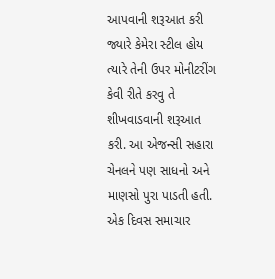આપવાની શરૂઆત કરી જ્યારે કેમેરા સ્ટીલ હોય ત્યારે તેની ઉપર મોનીટરીંગ કેવી રીતે કરવુ તે શીખવાડવાની શરૂઆત કરી. આ એજન્સી સહારા ચેનલને પણ સાધનો અને માણસો પુરા પાડતી હતી. એક દિવસ સમાચાર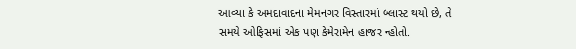આવ્યા કે અમદાવાદના મેમનગર વિસ્તારમાં બ્લાસ્ટ થયો છે, તે સમયે ઓફિસમાં એક પણ કેમેરામેન હાજર ન્હોતો.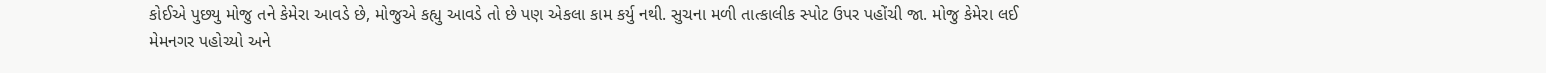કોઈએ પુછયુ મોજુ તને કેમેરા આવડે છે, મોજુએ કહ્યુ આવડે તો છે પણ એકલા કામ કર્યુ નથી. સુચના મળી તાત્કાલીક સ્પોટ ઉપર પહોંચી જા. મોજુ કેમેરા લઈ મેમનગર પહોચ્યો અને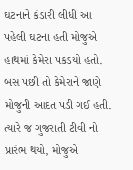ઘટનાને કંડારી લીધી આ પહેલી ઘટના હતી મોજુએ હાથમાં કેમેરા પકડયો હતો. બસ પછી તો કેમેરાને જાણે મોજુની આદત પડી ગઈ હતી. ત્યારે જ ગુજરાતી ટીવી નો પ્રારંભ થયો, મોજુએ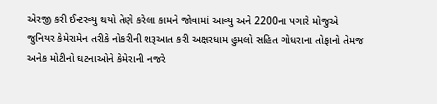એરજી કરી ઈન્ટરવ્યુ થયો તેણે કરેલા કામને જોવામાં આવ્યુ અને 2200ના પગારે મોજુએ જુનિયર કેમેરામેન તરીકે નોકરીની શરૂઆત કરી અક્ષરધામ હુમલો સહિત ગોધરાના તોફાનો તેમજ અનેક મોટીનો ઘટનાઓને કેમેરાની નજરે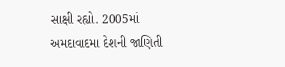સાક્ષી રહ્યો. 2005માં અમદાવાદમા દેશની જાણિતી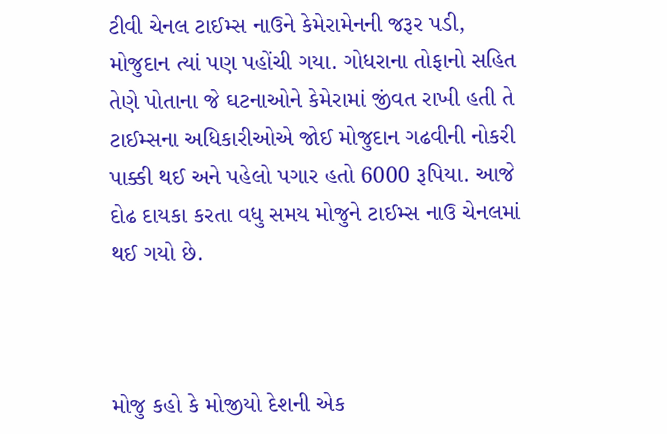ટીવી ચેનલ ટાઈમ્સ નાઉને કેમેરામેનની જરૂર પડી, મોજુદાન ત્યાં પણ પહોંચી ગયા. ગોધરાના તોફાનો સહિત તેણે પોતાના જે ઘટનાઓને કેમેરામાં જીંવત રાખી હતી તે ટાઈમ્સના અધિકારીઓએ જોઈ મોજુદાન ગઢવીની નોકરી પાક્કી થઈ અને પહેલો પગાર હતો 6000 રૂપિયા. આજે દોઢ દાયકા કરતા વધુ સમય મોજુને ટાઈમ્સ નાઉ ચેનલમાં થઈ ગયો છે.



મોજુ કહો કે મોજીયો દેશની એક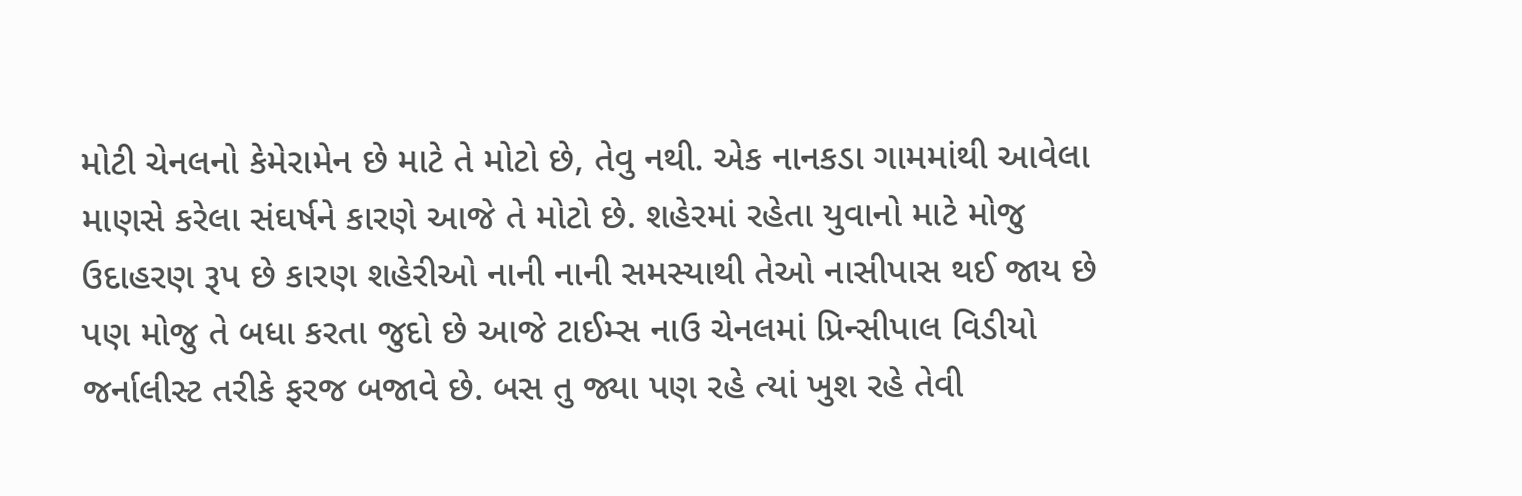મોટી ચેનલનો કેમેરામેન છે માટે તે મોટો છે, તેવુ નથી. એક નાનકડા ગામમાંથી આવેલા માણસે કરેલા સંઘર્ષને કારણે આજે તે મોટો છે. શહેરમાં રહેતા યુવાનો માટે મોજુ ઉદાહરણ રૂપ છે કારણ શહેરીઓ નાની નાની સમસ્યાથી તેઓ નાસીપાસ થઈ જાય છે પણ મોજુ તે બધા કરતા જુદો છે આજે ટાઈમ્સ નાઉ ચેનલમાં પ્રિન્સીપાલ વિડીયો જર્નાલીસ્ટ તરીકે ફરજ બજાવે છે. બસ તુ જ્યા પણ રહે ત્યાં ખુશ રહે તેવી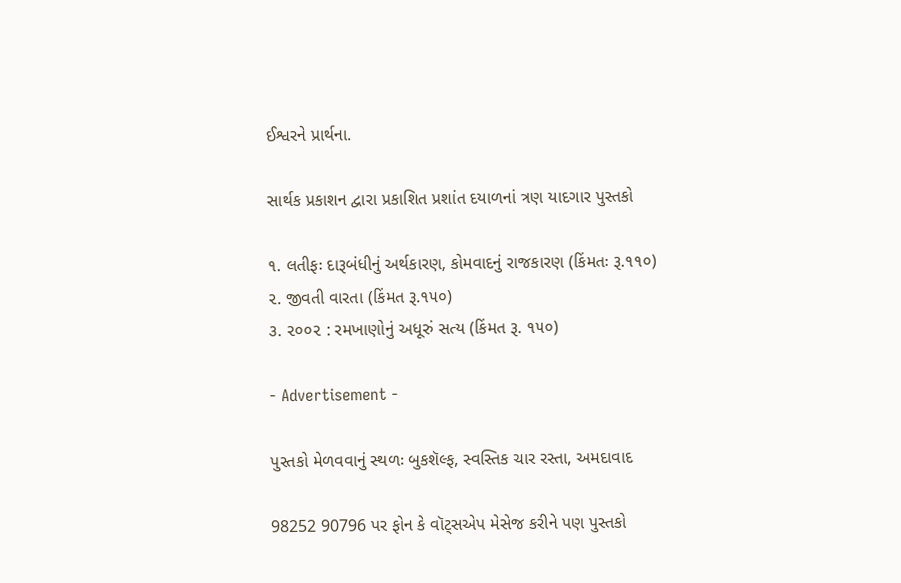ઈશ્વરને પ્રાર્થના.

સાર્થક પ્રકાશન દ્વારા પ્રકાશિત પ્રશાંત દયાળનાં ત્રણ યાદગાર પુસ્તકો

૧. લતીફઃ દારૂબંધીનું અર્થકારણ, કોમવાદનું રાજકારણ (કિંમતઃ રૂ.૧૧૦)
૨. જીવતી વારતા (કિંમત રૂ.૧૫૦)
૩. ૨૦૦૨ : રમખાણોનું અધૂરું સત્ય (કિંમત રૂ. ૧૫૦)

- Advertisement -

પુસ્તકો મેળવવાનું સ્થળઃ બુકશૅલ્ફ, સ્વસ્તિક ચાર રસ્તા, અમદાવાદ

98252 90796 પર ફોન કે વૉટ્સએપ મેસેજ કરીને પણ પુસ્તકો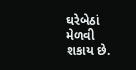ઘરેબેઠાં મેળવી શકાય છે.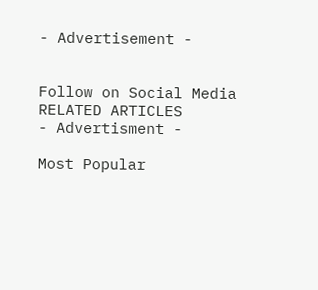- Advertisement -


Follow on Social Media
RELATED ARTICLES
- Advertisment -

Most Popular